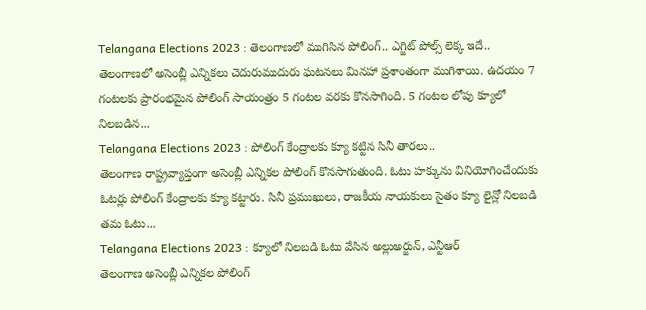Telangana Elections 2023 : తెలంగాణలో ముగిసిన పోలింగ్.. ఎగ్జిట్ పోల్స్ లెక్క ఇదే..
తెలంగాణలో అసెంబ్లీ ఎన్నికలు చెదురుముదురు ఘటనలు మినహా ప్రశాంతంగా ముగిశాయి. ఉదయం 7 గంటలకు ప్రారంభమైన పోలింగ్ సాయంత్రం 5 గంటల వరకు కొనసాగింది. 5 గంటల లోపు క్యూలో నిలబడిన...
Telangana Elections 2023 : పోలింగ్ కేంద్రాలకు క్యూ కట్టిన సినీ తారలు..
తెలంగాణ రాష్ట్రవ్యాప్తంగా అసెంబ్లీ ఎన్నికల పోలింగ్ కొనసాగుతుంది. ఓటు హక్కును వినియోగించేందుకు ఓటర్లు పోలింగ్ కేంద్రాలకు క్యూ కట్టారు. సినీ ప్రముఖులు, రాజకీయ నాయకులు సైతం క్యూ లైన్లో నిలబడి తమ ఓటు...
Telangana Elections 2023 : క్యూలో నిలబడి ఓటు వేసిన అల్లుఅర్జున్, ఎన్టీఆర్
తెలంగాణ అసెంబ్లీ ఎన్నికల పోలింగ్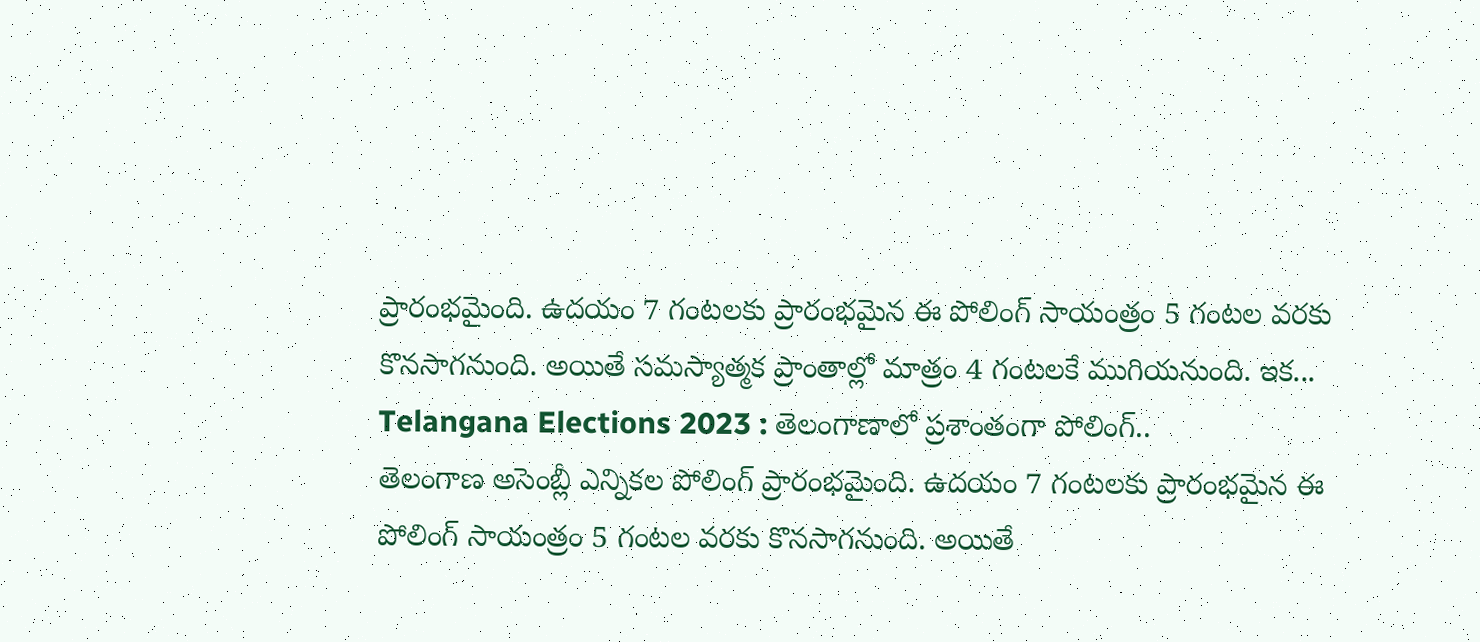ప్రారంభమైంది. ఉదయం 7 గంటలకు ప్రారంభమైన ఈ పోలింగ్ సాయంత్రం 5 గంటల వరకు కొనసాగనుంది. అయితే సమస్యాత్మక ప్రాంతాల్లో మాత్రం 4 గంటలకే ముగియనుంది. ఇక...
Telangana Elections 2023 : తెలంగాణాలో ప్రశాంతంగా పోలింగ్..
తెలంగాణ అసెంబ్లీ ఎన్నికల పోలింగ్ ప్రారంభమైంది. ఉదయం 7 గంటలకు ప్రారంభమైన ఈ పోలింగ్ సాయంత్రం 5 గంటల వరకు కొనసాగనుంది. అయితే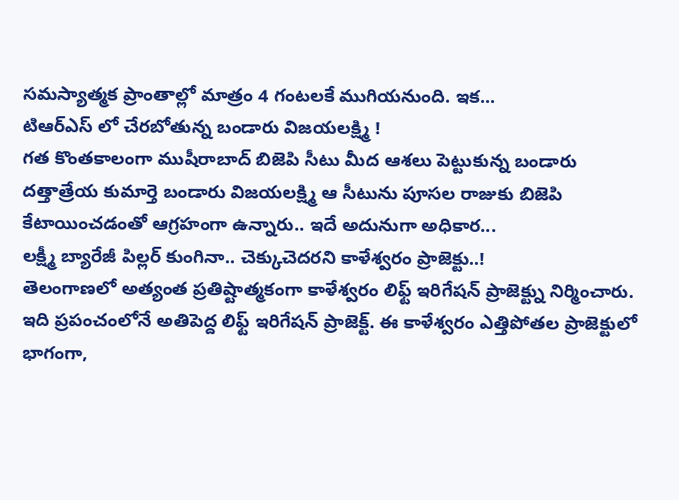సమస్యాత్మక ప్రాంతాల్లో మాత్రం 4 గంటలకే ముగియనుంది. ఇక...
టిఆర్ఎస్ లో చేరబోతున్న బండారు విజయలక్ష్మి !
గత కొంతకాలంగా ముషీరాబాద్ బిజెపి సీటు మీద ఆశలు పెట్టుకున్న బండారు దత్తాత్రేయ కుమార్తె బండారు విజయలక్ష్మి ఆ సీటును పూసల రాజుకు బిజెపి కేటాయించడంతో ఆగ్రహంగా ఉన్నారు.. ఇదే అదునుగా అధికార...
లక్ష్మీ బ్యారేజీ పిల్లర్ కుంగినా.. చెక్కుచెదరని కాళేశ్వరం ప్రాజెక్టు..!
తెలంగాణలో అత్యంత ప్రతిష్టాత్మకంగా కాళేశ్వరం లిఫ్ట్ ఇరిగేషన్ ప్రాజెక్ట్ను నిర్మించారు. ఇది ప్రపంచంలోనే అతిపెద్ద లిఫ్ట్ ఇరిగేషన్ ప్రాజెక్ట్. ఈ కాళేశ్వరం ఎత్తిపోతల ప్రాజెక్టులో భాగంగా,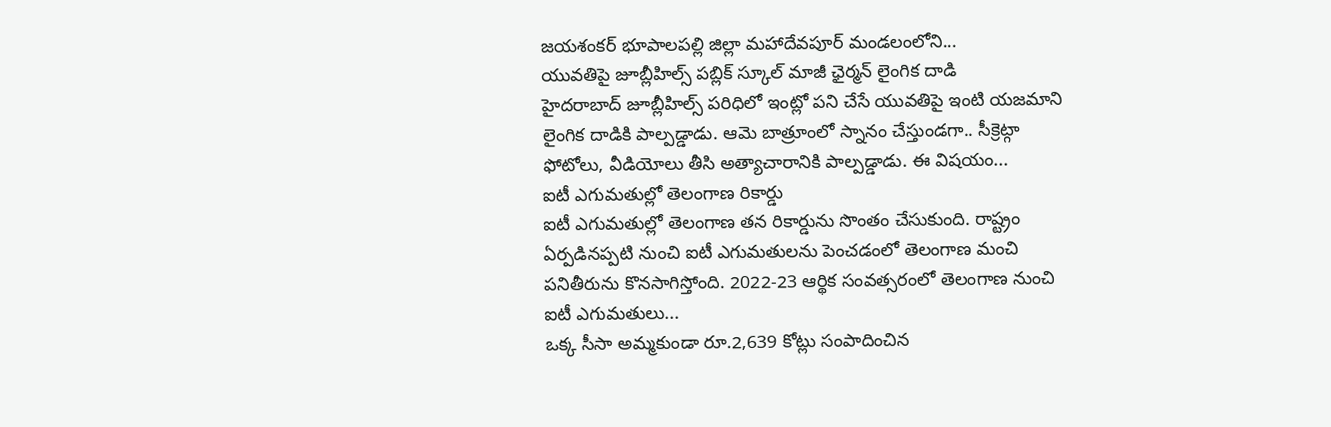జయశంకర్ భూపాలపల్లి జిల్లా మహాదేవపూర్ మండలంలోని...
యువతిపై జూబ్లీహిల్స్ పబ్లిక్ స్కూల్ మాజీ ఛైర్మన్ లైంగిక దాడి
హైదరాబాద్ జూబ్లీహిల్స్ పరిధిలో ఇంట్లో పని చేసే యువతిపై ఇంటి యజమాని లైంగిక దాడికి పాల్పడ్డాడు. ఆమె బాత్రూంలో స్నానం చేస్తుండగా.. సీక్రెట్గా ఫోటోలు, వీడియోలు తీసి అత్యాచారానికి పాల్పడ్డాడు. ఈ విషయం...
ఐటీ ఎగుమతుల్లో తెలంగాణ రికార్డు
ఐటీ ఎగుమతుల్లో తెలంగాణ తన రికార్డును సొంతం చేసుకుంది. రాష్ట్రం ఏర్పడినప్పటి నుంచి ఐటీ ఎగుమతులను పెంచడంలో తెలంగాణ మంచి పనితీరును కొనసాగిస్తోంది. 2022-23 ఆర్థిక సంవత్సరంలో తెలంగాణ నుంచి ఐటీ ఎగుమతులు...
ఒక్క సీసా అమ్మకుండా రూ.2,639 కోట్లు సంపాదించిన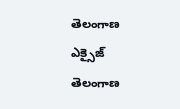తెలంగాణ ఎక్సైజ్
తెలంగాణ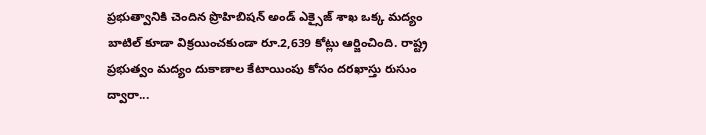ప్రభుత్వానికి చెందిన ప్రొహిబిషన్ అండ్ ఎక్సైజ్ శాఖ ఒక్క మద్యం బాటిల్ కూడా విక్రయించకుండా రూ.2,639 కోట్లు ఆర్జించింది. రాష్ట్ర ప్రభుత్వం మద్యం దుకాణాల కేటాయింపు కోసం దరఖాస్తు రుసుం ద్వారా...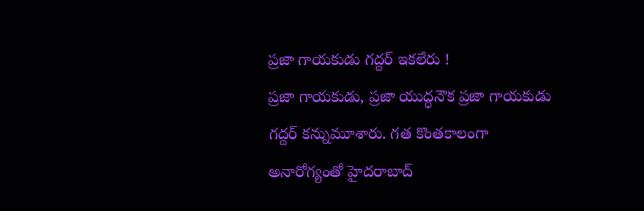ప్రజా గాయకుడు గద్దర్ ఇకలేరు !
ప్రజా గాయకుడు, ప్రజా యుద్ధనౌక ప్రజా గాయకుడు గద్దర్ కన్నుమూశారు. గత కొంతకాలంగా అనారోగ్యంతో హైదరాబాద్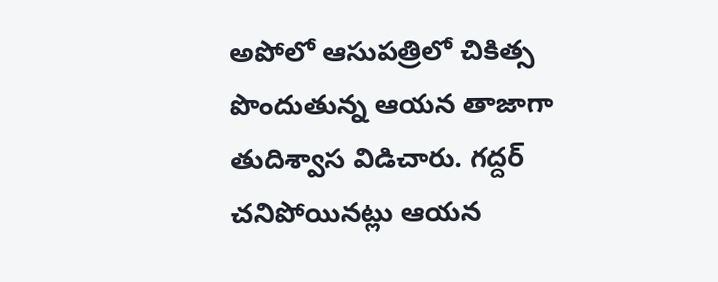అపోలో ఆసుపత్రిలో చికిత్స పొందుతున్న ఆయన తాజాగా తుదిశ్వాస విడిచారు. గద్దర్ చనిపోయినట్లు ఆయన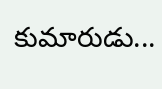కుమారుడు...